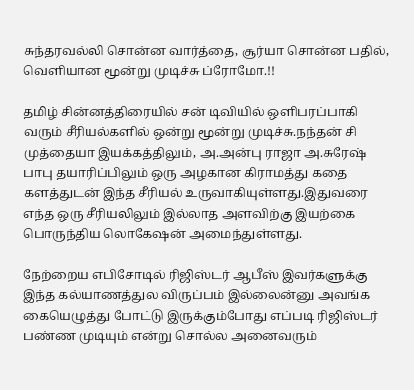சுந்தரவல்லி சொன்ன வார்த்தை, சூர்யா சொன்ன பதில், வெளியான மூன்று முடிச்சு ப்ரோமோ.!!

தமிழ் சின்னத்திரையில் சன் டிவியில் ஒளிபரப்பாகி வரும் சீரியல்களில் ஒன்று மூன்று முடிச்சு.நந்தன் சி முத்தையா இயக்கத்திலும், அ.அன்பு ராஜா அ.சுரேஷ் பாபு தயாரிப்பிலும் ஒரு அழகான கிராமத்து கதை களத்துடன் இந்த சீரியல் உருவாகியுள்ளது.இதுவரை எந்த ஒரு சீரியலிலும் இல்லாத அளவிற்கு இயற்கை பொருந்திய லொகேஷன் அமைந்துள்ளது.

நேற்றைய எபிசோடில் ரிஜிஸ்டர் ஆபீஸ் இவர்களுக்கு இந்த கல்யாணத்துல விருப்பம் இல்லைன்னு அவங்க கையெழுத்து போட்டு இருக்கும்போது எப்படி ரிஜிஸ்டர் பண்ண முடியும் என்று சொல்ல அனைவரும்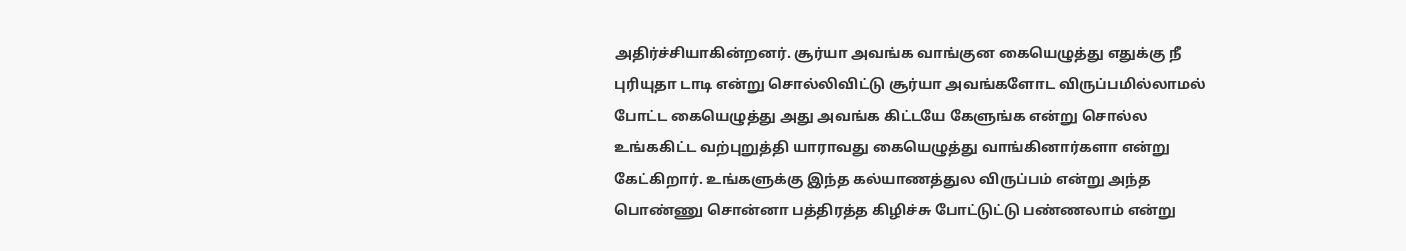அதிர்ச்சியாகின்றனர். சூர்யா அவங்க வாங்குன கையெழுத்து எதுக்கு நீ புரியுதா டாடி என்று சொல்லிவிட்டு சூர்யா அவங்களோட விருப்பமில்லாமல் போட்ட கையெழுத்து அது அவங்க கிட்டயே கேளுங்க என்று சொல்ல உங்ககிட்ட வற்புறுத்தி யாராவது கையெழுத்து வாங்கினார்களா என்று கேட்கிறார். உங்களுக்கு இந்த கல்யாணத்துல விருப்பம் என்று அந்த பொண்ணு சொன்னா பத்திரத்த கிழிச்சு போட்டுட்டு பண்ணலாம் என்று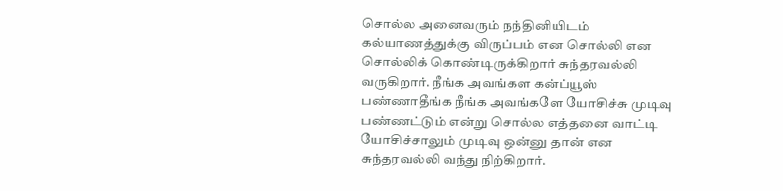சொல்ல அனைவரும் நந்தினியிடம் கல்யாணத்துக்கு விருப்பம் என சொல்லி என சொல்லிக் கொண்டிருக்கிறார் சுந்தரவல்லி வருகிறார். நீங்க அவங்கள கன்ப்யூஸ் பண்ணாதீங்க நீங்க அவங்களே யோசிச்சு முடிவு பண்ணட்டும் என்று சொல்ல எத்தனை வாட்டி யோசிச்சாலும் முடிவு ஒன்னு தான் என சுந்தரவல்லி வந்து நிற்கிறார்.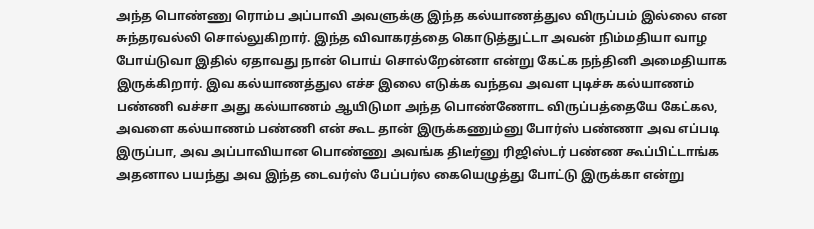அந்த பொண்ணு ரொம்ப அப்பாவி அவளுக்கு இந்த கல்யாணத்துல விருப்பம் இல்லை என சுந்தரவல்லி சொல்லுகிறார். இந்த விவாகரத்தை கொடுத்துட்டா அவன் நிம்மதியா வாழ போய்டுவா இதில் ஏதாவது நான் பொய் சொல்றேன்னா என்று கேட்க நந்தினி அமைதியாக இருக்கிறார். இவ கல்யாணத்துல எச்ச இலை எடுக்க வந்தவ அவள புடிச்சு கல்யாணம் பண்ணி வச்சா அது கல்யாணம் ஆயிடுமா அந்த பொண்ணோட விருப்பத்தையே கேட்கல, அவளை கல்யாணம் பண்ணி என் கூட தான் இருக்கணும்னு போர்ஸ் பண்ணா அவ எப்படி இருப்பா, அவ அப்பாவியான பொண்ணு அவங்க திடீர்னு ரிஜிஸ்டர் பண்ண கூப்பிட்டாங்க அதனால பயந்து அவ இந்த டைவர்ஸ் பேப்பர்ல கையெழுத்து போட்டு இருக்கா என்று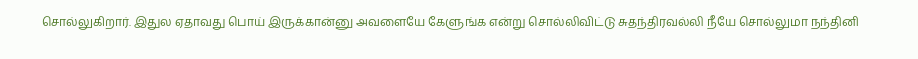சொல்லுகிறார். இதுல ஏதாவது பொய் இருக்கான்னு அவளையே கேளுங்க என்று சொல்லிவிட்டு சுதந்திரவல்லி நீயே சொல்லுமா நந்தினி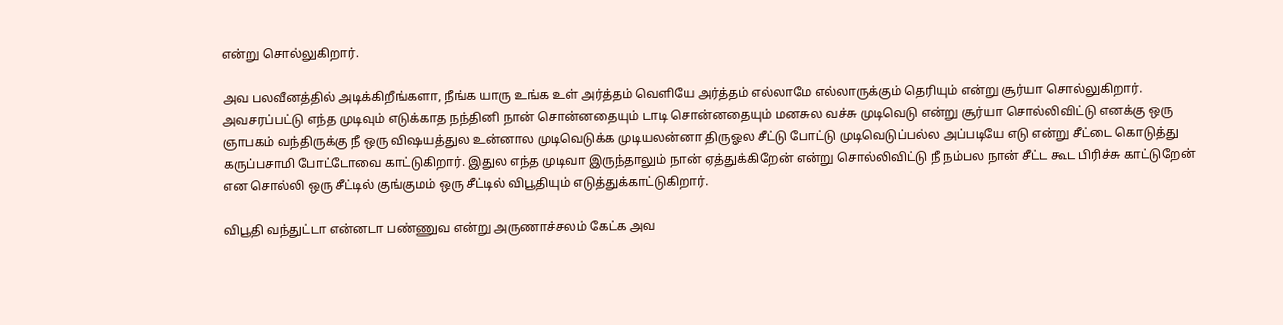என்று சொல்லுகிறார்.

அவ பலவீனத்தில் அடிக்கிறீங்களா, நீங்க யாரு உங்க உள் அர்த்தம் வெளியே அர்த்தம் எல்லாமே எல்லாருக்கும் தெரியும் என்று சூர்யா சொல்லுகிறார். அவசரப்பட்டு எந்த முடிவும் எடுக்காத நந்தினி நான் சொன்னதையும் டாடி சொன்னதையும் மனசுல வச்சு முடிவெடு என்று சூர்யா சொல்லிவிட்டு எனக்கு ஒரு ஞாபகம் வந்திருக்கு நீ ஒரு விஷயத்துல உன்னால முடிவெடுக்க முடியலன்னா திருஓல சீட்டு போட்டு முடிவெடுப்பல்ல அப்படியே எடு என்று சீட்டை கொடுத்து கருப்பசாமி போட்டோவை காட்டுகிறார். இதுல எந்த முடிவா இருந்தாலும் நான் ஏத்துக்கிறேன் என்று சொல்லிவிட்டு நீ நம்பல நான் சீட்ட கூட பிரிச்சு காட்டுறேன் என சொல்லி ஒரு சீட்டில் குங்குமம் ஒரு சீட்டில் விபூதியும் எடுத்துக்காட்டுகிறார்.

விபூதி வந்துட்டா என்னடா பண்ணுவ என்று அருணாச்சலம் கேட்க அவ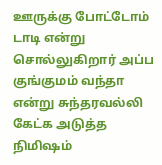ஊருக்கு போட்டோம் டாடி என்று சொல்லுகிறார் அப்ப குங்குமம் வந்தா என்று சுந்தரவல்லி கேட்க அடுத்த நிமிஷம்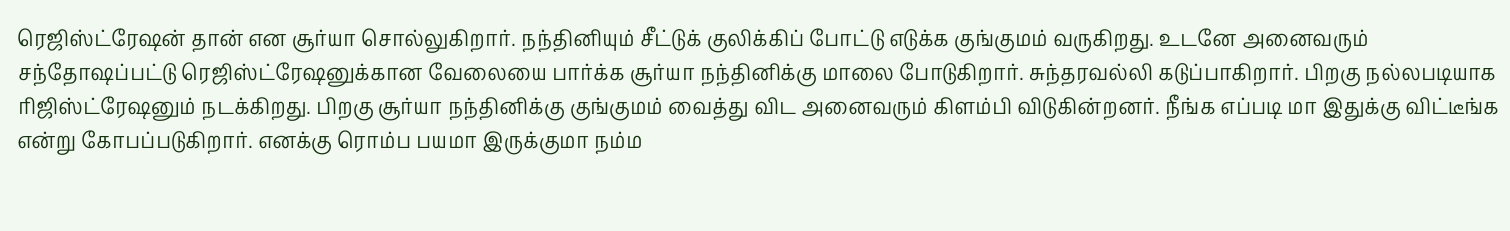ரெஜிஸ்ட்ரேஷன் தான் என சூர்யா சொல்லுகிறார். நந்தினியும் சீட்டுக் குலிக்கிப் போட்டு எடுக்க குங்குமம் வருகிறது. உடனே அனைவரும் சந்தோஷப்பட்டு ரெஜிஸ்ட்ரேஷனுக்கான வேலையை பார்க்க சூர்யா நந்தினிக்கு மாலை போடுகிறார். சுந்தரவல்லி கடுப்பாகிறார். பிறகு நல்லபடியாக ரிஜிஸ்ட்ரேஷனும் நடக்கிறது. பிறகு சூர்யா நந்தினிக்கு குங்குமம் வைத்து விட அனைவரும் கிளம்பி விடுகின்றனர். நீங்க எப்படி மா இதுக்கு விட்டீங்க என்று கோபப்படுகிறார். எனக்கு ரொம்ப பயமா இருக்குமா நம்ம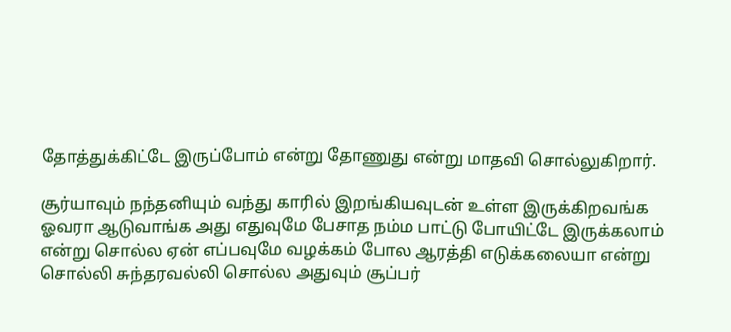தோத்துக்கிட்டே இருப்போம் என்று தோணுது என்று மாதவி சொல்லுகிறார்.

சூர்யாவும் நந்தனியும் வந்து காரில் இறங்கியவுடன் உள்ள இருக்கிறவங்க ஓவரா ஆடுவாங்க அது எதுவுமே பேசாத நம்ம பாட்டு போயிட்டே இருக்கலாம் என்று சொல்ல ஏன் எப்பவுமே வழக்கம் போல ஆரத்தி எடுக்கலையா என்று சொல்லி சுந்தரவல்லி சொல்ல அதுவும் சூப்பர்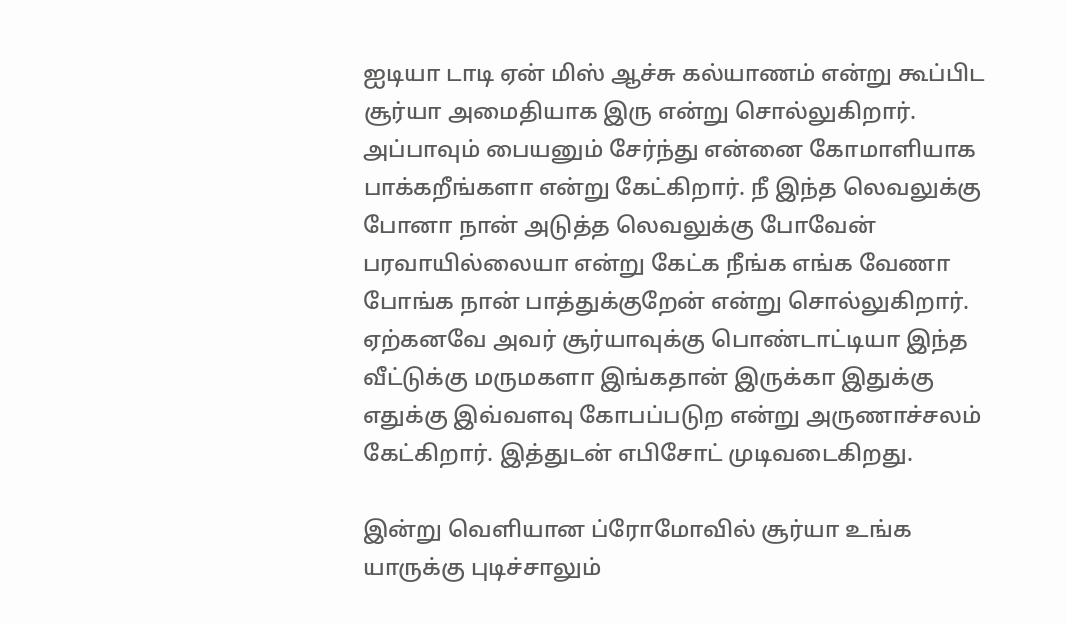ஐடியா டாடி ஏன் மிஸ் ஆச்சு கல்யாணம் என்று கூப்பிட சூர்யா அமைதியாக இரு என்று சொல்லுகிறார். அப்பாவும் பையனும் சேர்ந்து என்னை கோமாளியாக பாக்கறீங்களா என்று கேட்கிறார். நீ இந்த லெவலுக்கு போனா நான் அடுத்த லெவலுக்கு போவேன் பரவாயில்லையா என்று கேட்க நீங்க எங்க வேணா போங்க நான் பாத்துக்குறேன் என்று சொல்லுகிறார். ஏற்கனவே அவர் சூர்யாவுக்கு பொண்டாட்டியா இந்த வீட்டுக்கு மருமகளா இங்கதான் இருக்கா இதுக்கு எதுக்கு இவ்வளவு கோபப்படுற என்று அருணாச்சலம் கேட்கிறார். இத்துடன் எபிசோட் முடிவடைகிறது.

இன்று வெளியான ப்ரோமோவில் சூர்யா உங்க யாருக்கு புடிச்சாலும்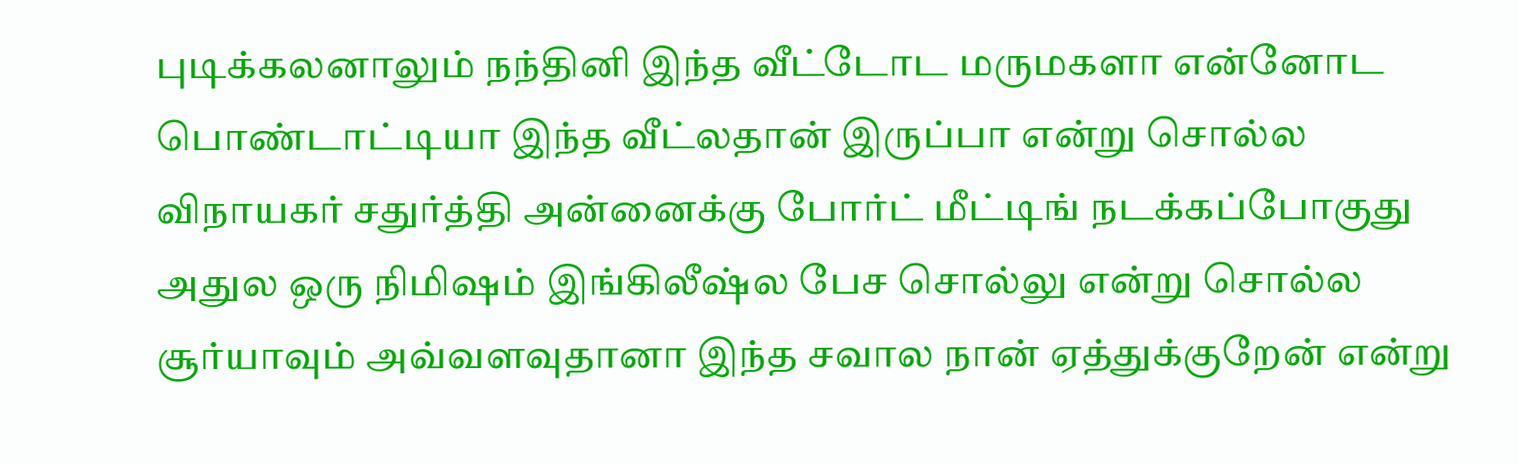புடிக்கலனாலும் நந்தினி இந்த வீட்டோட மருமகளா என்னோட பொண்டாட்டியா இந்த வீட்லதான் இருப்பா என்று சொல்ல விநாயகர் சதுர்த்தி அன்னைக்கு போர்ட் மீட்டிங் நடக்கப்போகுது அதுல ஒரு நிமிஷம் இங்கிலீஷ்ல பேச சொல்லு என்று சொல்ல சூர்யாவும் அவ்வளவுதானா இந்த சவால நான் ஏத்துக்குறேன் என்று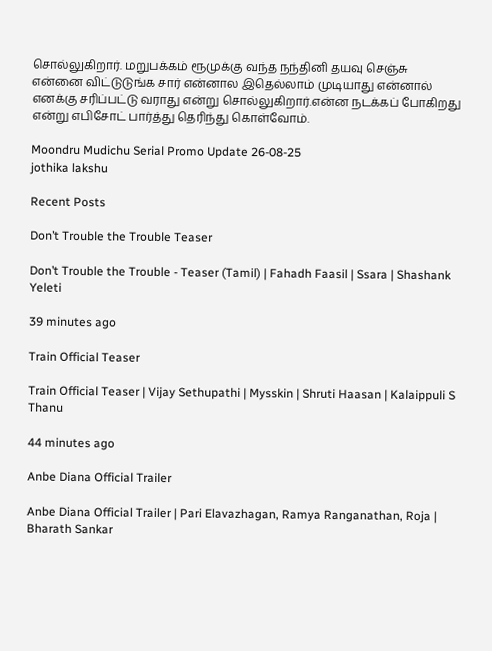சொல்லுகிறார். மறுபக்கம் ரூமுக்கு வந்த நந்தினி தயவு செஞ்சு என்னை விட்டுடுங்க சார் என்னால இதெல்லாம் முடியாது என்னால் எனக்கு சரிப்பட்டு வராது என்று சொல்லுகிறார்.என்ன நடக்கப் போகிறது என்று எபிசோட் பார்த்து தெரிந்து கொள்வோம்.

Moondru Mudichu Serial Promo Update 26-08-25
jothika lakshu

Recent Posts

Don’t Trouble the Trouble Teaser

Don’t Trouble the Trouble - Teaser (Tamil) | Fahadh Faasil | Ssara | Shashank Yeleti

39 minutes ago

Train Official Teaser

Train Official Teaser | Vijay Sethupathi | Mysskin | Shruti Haasan | Kalaippuli S Thanu

44 minutes ago

Anbe Diana Official Trailer

Anbe Diana Official Trailer | Pari Elavazhagan, Ramya Ranganathan, Roja | Bharath Sankar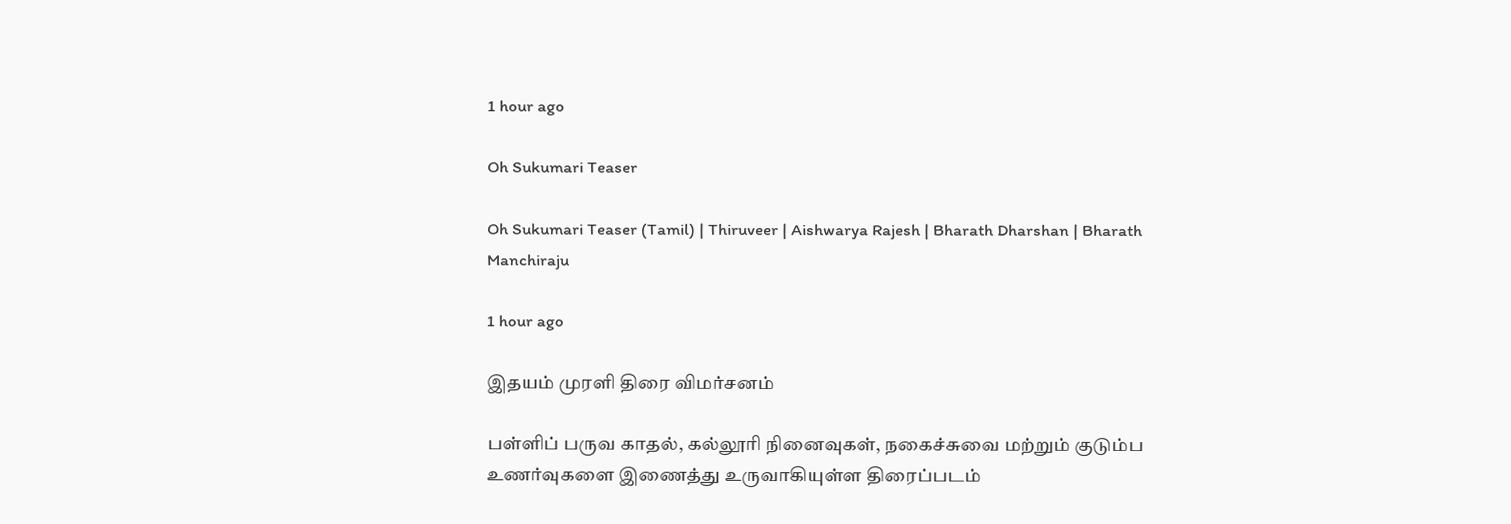1 hour ago

Oh Sukumari Teaser

Oh Sukumari Teaser (Tamil) | Thiruveer | Aishwarya Rajesh | Bharath Dharshan | Bharath Manchiraju

1 hour ago

இதயம் முரளி திரை விமர்சனம்

பள்ளிப் பருவ காதல், கல்லூரி நினைவுகள், நகைச்சுவை மற்றும் குடும்ப உணர்வுகளை இணைத்து உருவாகியுள்ள திரைப்படம்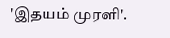'இதயம் முரளி'.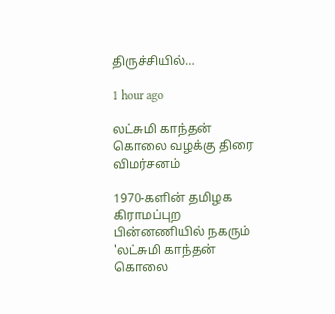திருச்சியில்…

1 hour ago

லட்சுமி காந்தன் கொலை வழக்கு திரை விமர்சனம்

1970-களின் தமிழக கிராமப்புற பின்னணியில் நகரும் 'லட்சுமி காந்தன் கொலை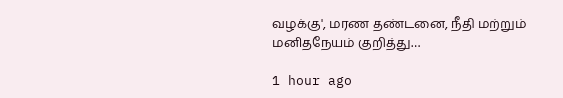வழக்கு', மரண தண்டனை, நீதி மற்றும் மனிதநேயம் குறித்து…

1 hour ago